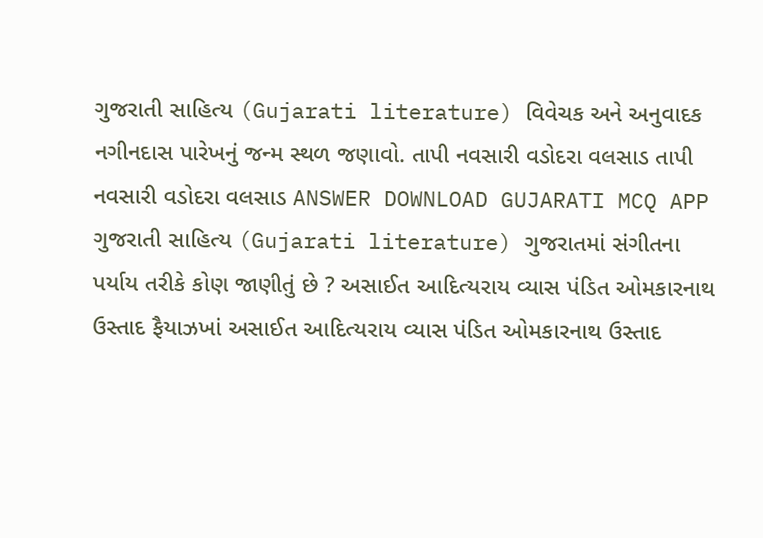ગુજરાતી સાહિત્ય (Gujarati literature) વિવેચક અને અનુવાદક નગીનદાસ પારેખનું જન્મ સ્થળ જણાવો. તાપી નવસારી વડોદરા વલસાડ તાપી નવસારી વડોદરા વલસાડ ANSWER DOWNLOAD GUJARATI MCQ APP
ગુજરાતી સાહિત્ય (Gujarati literature) ગુજરાતમાં સંગીતના પર્યાય તરીકે કોણ જાણીતું છે ? અસાઈત આદિત્યરાય વ્યાસ પંડિત ઓમકારનાથ ઉસ્તાદ ફૈયાઝખાં અસાઈત આદિત્યરાય વ્યાસ પંડિત ઓમકારનાથ ઉસ્તાદ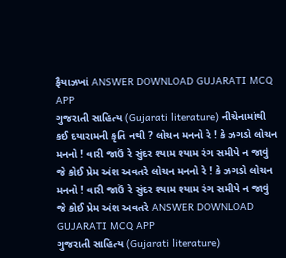ફૈયાઝખાં ANSWER DOWNLOAD GUJARATI MCQ APP
ગુજરાતી સાહિત્ય (Gujarati literature) નીચેનામાંથી કઈ દયારામની કૃતિ નથી ? લોચન મનનો રે ! કે ઝગડો લોચન મનનો ! વારી જાઉં રે સુંદર શ્યામ શ્યામ રંગ સમીપે ન જાવું જે કોઈ પ્રેમ અંશ અવતરે લોચન મનનો રે ! કે ઝગડો લોચન મનનો ! વારી જાઉં રે સુંદર શ્યામ શ્યામ રંગ સમીપે ન જાવું જે કોઈ પ્રેમ અંશ અવતરે ANSWER DOWNLOAD GUJARATI MCQ APP
ગુજરાતી સાહિત્ય (Gujarati literature)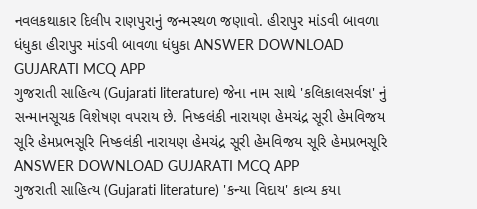નવલકથાકાર દિલીપ રાણપુરાનું જન્મસ્થળ જણાવો. હીરાપુર માંડવી બાવળા ધંધુકા હીરાપુર માંડવી બાવળા ધંધુકા ANSWER DOWNLOAD GUJARATI MCQ APP
ગુજરાતી સાહિત્ય (Gujarati literature) જેના નામ સાથે 'કલિકાલસર્વજ્ઞ' નું સન્માનસૂચક વિશેષણ વપરાય છે. નિષ્કલંકી નારાયણ હેમચંદ્ર સૂરી હેમવિજય સૂરિ હેમપ્રભસૂરિ નિષ્કલંકી નારાયણ હેમચંદ્ર સૂરી હેમવિજય સૂરિ હેમપ્રભસૂરિ ANSWER DOWNLOAD GUJARATI MCQ APP
ગુજરાતી સાહિત્ય (Gujarati literature) 'કન્યા વિદાય' કાવ્ય કયા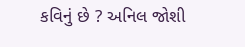કવિનું છે ? અનિલ જોશી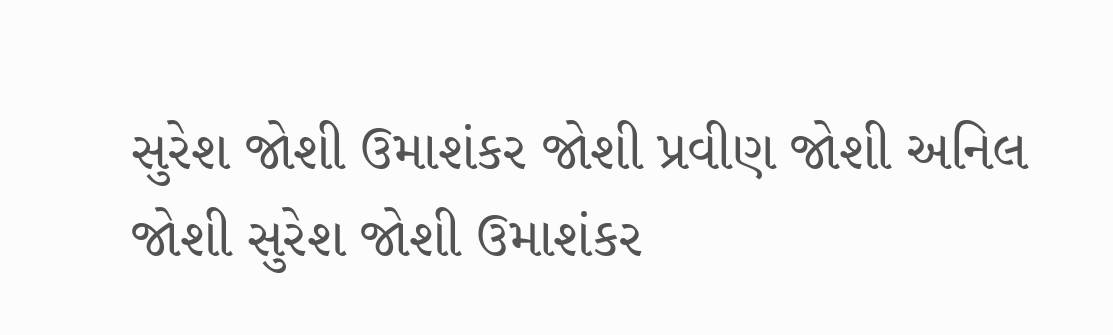સુરેશ જોશી ઉમાશંકર જોશી પ્રવીણ જોશી અનિલ જોશી સુરેશ જોશી ઉમાશંકર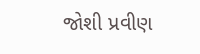જોશી પ્રવીણ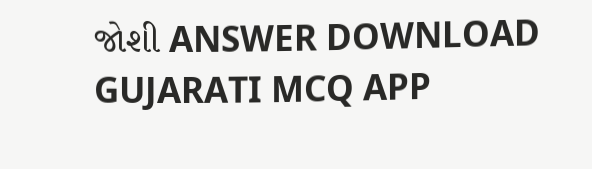જોશી ANSWER DOWNLOAD GUJARATI MCQ APP